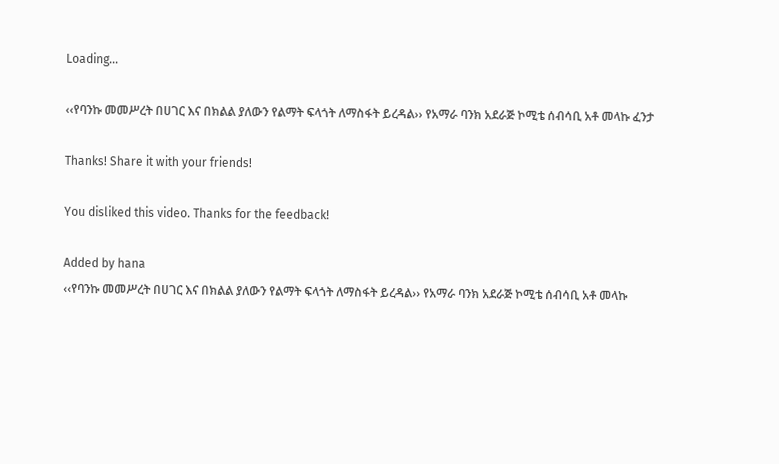Loading...

‹‹የባንኩ መመሥረት በሀገር እና በክልል ያለውን የልማት ፍላጎት ለማስፋት ይረዳል›› የአማራ ባንክ አደራጅ ኮሚቴ ሰብሳቢ አቶ መላኩ ፈንታ

Thanks! Share it with your friends!

You disliked this video. Thanks for the feedback!

Added by hana
‹‹የባንኩ መመሥረት በሀገር እና በክልል ያለውን የልማት ፍላጎት ለማስፋት ይረዳል›› የአማራ ባንክ አደራጅ ኮሚቴ ሰብሳቢ አቶ መላኩ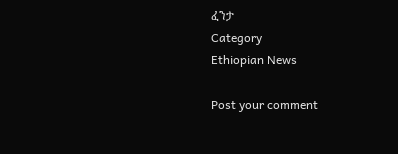ፈንታ
Category
Ethiopian News

Post your comment